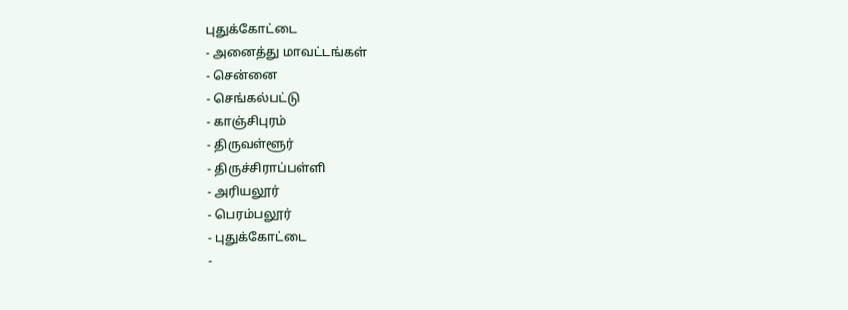புதுக்கோட்டை
- அனைத்து மாவட்டங்கள்
- சென்னை
- செங்கல்பட்டு
- காஞ்சிபுரம்
- திருவள்ளூர்
- திருச்சிராப்பள்ளி
- அரியலூர்
- பெரம்பலூர்
- புதுக்கோட்டை
-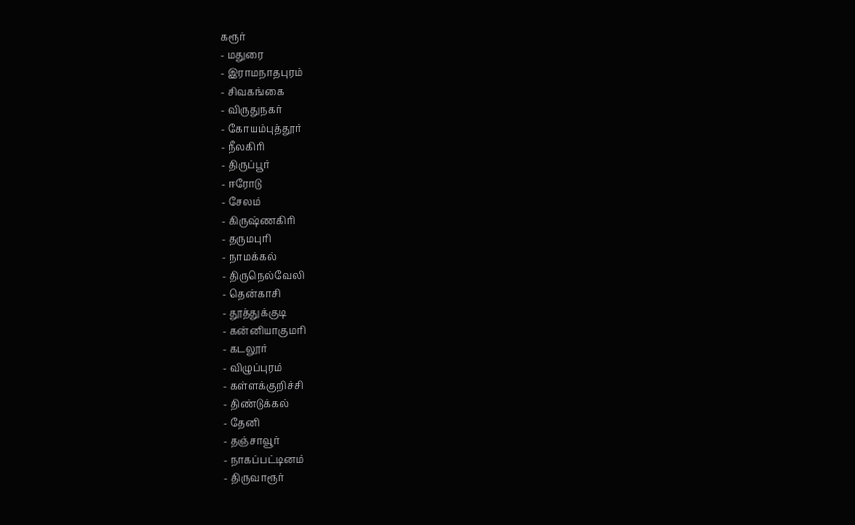கரூர்
- மதுரை
- இராமநாதபுரம்
- சிவகங்கை
- விருதுநகர்
- கோயம்புத்தூர்
- நீலகிரி
- திருப்பூர்
- ஈரோடு
- சேலம்
- கிருஷ்ணகிரி
- தருமபுரி
- நாமக்கல்
- திருநெல்வேலி
- தென்காசி
- தூத்துக்குடி
- கன்னியாகுமரி
- கடலூர்
- விழுப்புரம்
- கள்ளக்குறிச்சி
- திண்டுக்கல்
- தேனி
- தஞ்சாவூர்
- நாகப்பட்டினம்
- திருவாரூர்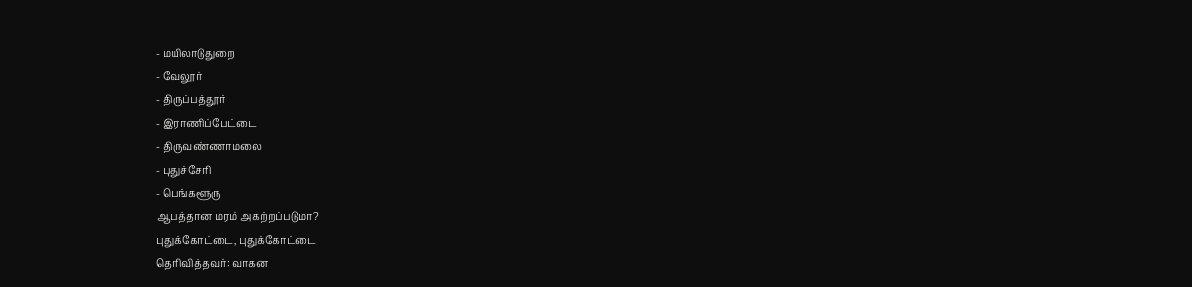- மயிலாடுதுறை
- வேலூர்
- திருப்பத்தூர்
- இராணிப்பேட்டை
- திருவண்ணாமலை
- புதுச்சேரி
- பெங்களூரு
ஆபத்தான மரம் அகற்றப்படுமா?
புதுக்கோட்டை, புதுக்கோட்டை
தெரிவித்தவர்: வாகன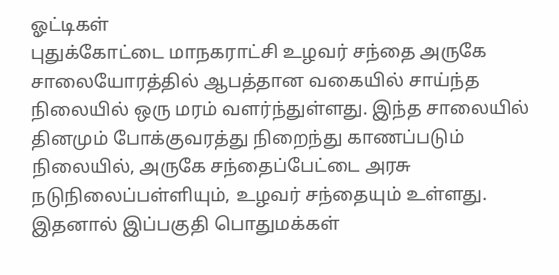ஓட்டிகள்
புதுக்கோட்டை மாநகராட்சி உழவர் சந்தை அருகே சாலையோரத்தில் ஆபத்தான வகையில் சாய்ந்த நிலையில் ஒரு மரம் வளர்ந்துள்ளது. இந்த சாலையில் தினமும் போக்குவரத்து நிறைந்து காணப்படும் நிலையில், அருகே சந்தைப்பேட்டை அரசு நடுநிலைப்பள்ளியும், உழவர் சந்தையும் உள்ளது. இதனால் இப்பகுதி பொதுமக்கள்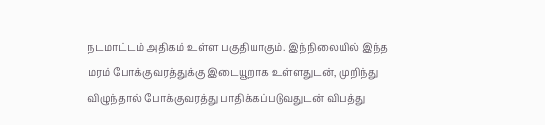நடமாட்டம் அதிகம் உள்ள பகுதியாகும். இந்நிலையில் இந்த மரம் போக்குவரத்துக்கு இடையூறாக உள்ளதுடன், முறிந்து விழுந்தால் போக்குவரத்து பாதிக்கப்படுவதுடன் விபத்து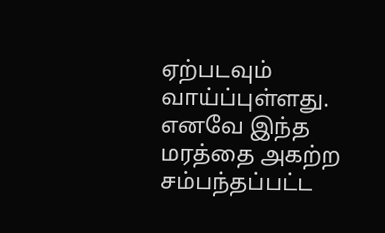ஏற்படவும் வாய்ப்புள்ளது. எனவே இந்த மரத்தை அகற்ற சம்பந்தப்பட்ட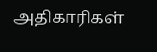அதிகாரிகள்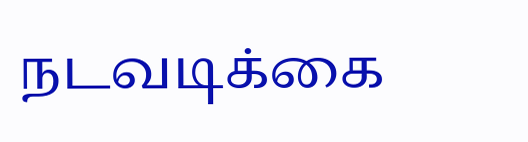நடவடிக்கை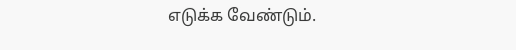எடுக்க வேண்டும்.